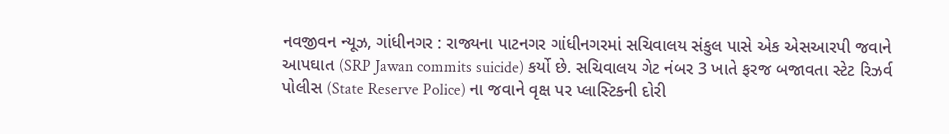નવજીવન ન્યૂઝ, ગાંધીનગર : રાજ્યના પાટનગર ગાંધીનગરમાં સચિવાલય સંકુલ પાસે એક એસઆરપી જવાને આપઘાત (SRP Jawan commits suicide) કર્યો છે. સચિવાલય ગેટ નંબર 3 ખાતે ફરજ બજાવતા સ્ટેટ રિઝર્વ પોલીસ (State Reserve Police) ના જવાને વૃક્ષ પર પ્લાસ્ટિકની દોરી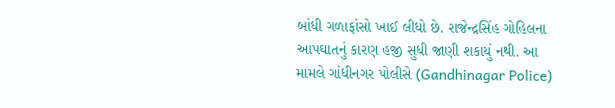બાંધી ગળાફાંસો ખાઈ લીધો છે. રાજેન્દ્રસિંહ ગોહિલના આપઘાતનું કારણ હજી સુધી જાણી શકાયું નથી. આ મામલે ગાંધીનગર પોલીસે (Gandhinagar Police)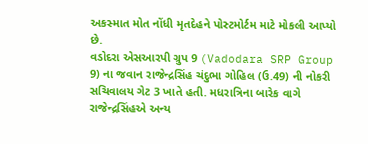અકસ્માત મોત નોંધી મૃતદેહને પોસ્ટમોર્ટમ માટે મોકલી આપ્યો છે.
વડોદરા એસઆરપી ગ્રુપ 9 (Vadodara SRP Group 9) ના જવાન રાજેન્દ્રસિંહ ચંદુભા ગોહિલ (ઉ.49) ની નોકરી સચિવાલય ગેટ 3 ખાતે હતી. મધરાત્રિના બારેક વાગે રાજેન્દ્રસિંહએ અન્ય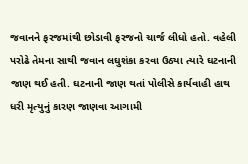જવાનને ફરજમાંથી છોડાવી ફરજનો ચાર્જ લીધો હતો. વહેલી પરોઢે તેમના સાથી જવાન લઘુશંકા કરવા ઉઠ્યા ત્યારે ઘટનાની જાણ થઈ હતી. ઘટનાની જાણ થતાં પોલીસે કાર્યવાહી હાથ ધરી મૃત્યુનું કારણ જાણવા આગામી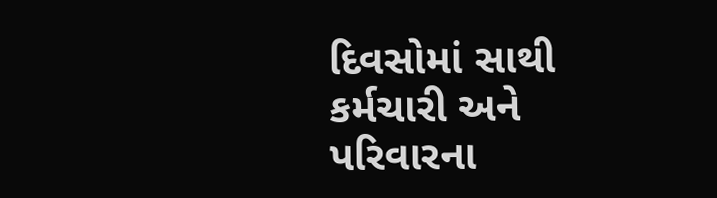દિવસોમાં સાથી કર્મચારી અને પરિવારના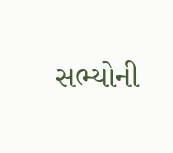સભ્યોની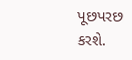પૂછપરછ કરશે.